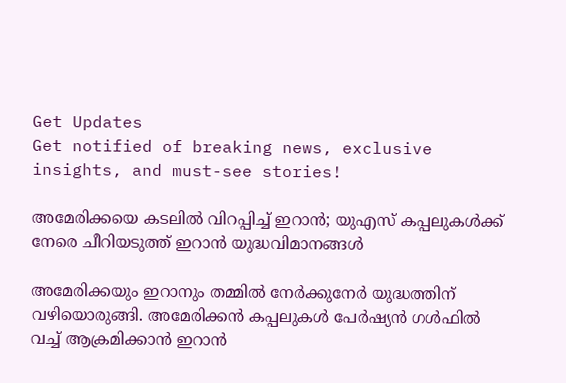Get Updates
Get notified of breaking news, exclusive insights, and must-see stories!

അമേരിക്കയെ കടലില്‍ വിറപ്പിച്ച് ഇറാന്‍; യുഎസ് കപ്പലുകള്‍ക്ക് നേരെ ചീറിയടുത്ത് ഇറാന്‍ യുദ്ധവിമാനങ്ങള്‍

അമേരിക്കയും ഇറാനും തമ്മില്‍ നേര്‍ക്കുനേര്‍ യുദ്ധത്തിന് വഴിയൊരുങ്ങി. അമേരിക്കന്‍ കപ്പലുകള്‍ പേര്‍ഷ്യന്‍ ഗള്‍ഫില്‍ വച്ച് ആക്രമിക്കാന്‍ ഇറാന്‍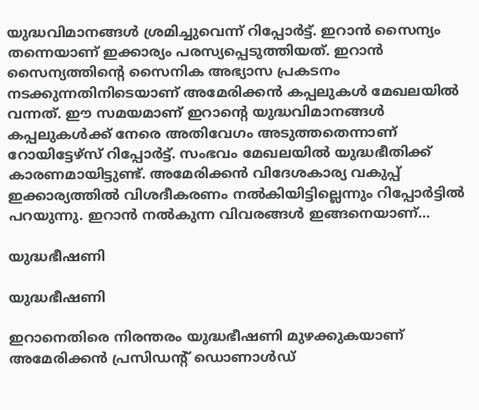യുദ്ധവിമാനങ്ങള്‍ ശ്രമിച്ചുവെന്ന് റിപ്പോര്‍ട്ട്. ഇറാന്‍ സൈന്യം തന്നെയാണ് ഇക്കാര്യം പരസ്യപ്പെടുത്തിയത്. ഇറാന്‍ സൈന്യത്തിന്റെ സൈനിക അഭ്യാസ പ്രകടനം നടക്കുന്നതിനിടെയാണ് അമേരിക്കന്‍ കപ്പലുകള്‍ മേഖലയില്‍ വന്നത്. ഈ സമയമാണ് ഇറാന്റെ യുദ്ധവിമാനങ്ങള്‍ കപ്പലുകള്‍ക്ക് നേരെ അതിവേഗം അടുത്തതെന്നാണ് റോയിട്ടേഴ്‌സ് റിപ്പോര്‍ട്ട്. സംഭവം മേഖലയില്‍ യുദ്ധഭീതിക്ക് കാരണമായിട്ടുണ്ട്. അമേരിക്കന്‍ വിദേശകാര്യ വകുപ്പ് ഇക്കാര്യത്തില്‍ വിശദീകരണം നല്‍കിയിട്ടില്ലെന്നും റിപ്പോര്‍ട്ടില്‍ പറയുന്നു. ഇറാന്‍ നല്‍കുന്ന വിവരങ്ങള്‍ ഇങ്ങനെയാണ്...

യുദ്ധഭീഷണി

യുദ്ധഭീഷണി

ഇറാനെതിരെ നിരന്തരം യുദ്ധഭീഷണി മുഴക്കുകയാണ് അമേരിക്കന്‍ പ്രസിഡന്റ് ഡൊണാള്‍ഡ്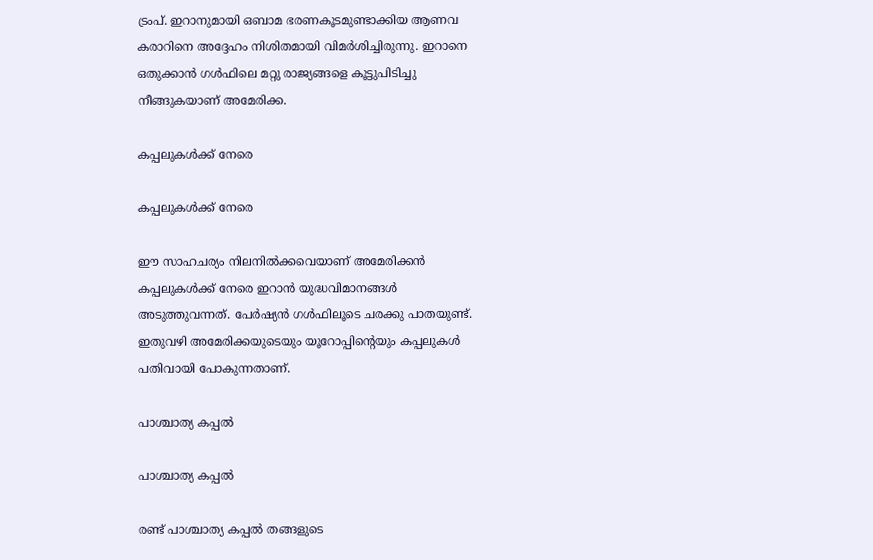ട്രംപ്. ഇറാനുമായി ഒബാമ ഭരണകൂടമുണ്ടാക്കിയ ആണവ കരാറിനെ അദ്ദേഹം നിശിതമായി വിമര്‍ശിച്ചിരുന്നു. ഇറാനെ ഒതുക്കാന്‍ ഗള്‍ഫിലെ മറ്റു രാജ്യങ്ങളെ കൂട്ടുപിടിച്ചു നീങ്ങുകയാണ് അമേരിക്ക.

കപ്പലുകള്‍ക്ക് നേരെ

കപ്പലുകള്‍ക്ക് നേരെ

ഈ സാഹചര്യം നിലനില്‍ക്കവെയാണ് അമേരിക്കന്‍ കപ്പലുകള്‍ക്ക് നേരെ ഇറാന്‍ യുദ്ധവിമാനങ്ങള്‍ അടുത്തുവന്നത്. പേര്‍ഷ്യന്‍ ഗള്‍ഫിലൂടെ ചരക്കു പാതയുണ്ട്. ഇതുവഴി അമേരിക്കയുടെയും യൂറോപ്പിന്റെയും കപ്പലുകള്‍ പതിവായി പോകുന്നതാണ്.

പാശ്ചാത്യ കപ്പല്‍

പാശ്ചാത്യ കപ്പല്‍

രണ്ട് പാശ്ചാത്യ കപ്പല്‍ തങ്ങളുടെ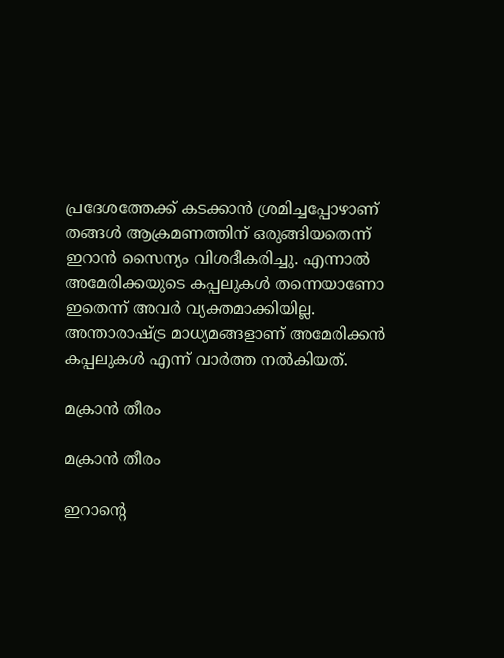പ്രദേശത്തേക്ക് കടക്കാന്‍ ശ്രമിച്ചപ്പോഴാണ് തങ്ങള്‍ ആക്രമണത്തിന് ഒരുങ്ങിയതെന്ന് ഇറാന്‍ സൈന്യം വിശദീകരിച്ചു. എന്നാല്‍ അമേരിക്കയുടെ കപ്പലുകള്‍ തന്നെയാണോ ഇതെന്ന് അവര്‍ വ്യക്തമാക്കിയില്ല. അന്താരാഷ്ട്ര മാധ്യമങ്ങളാണ് അമേരിക്കന്‍ കപ്പലുകള്‍ എന്ന് വാര്‍ത്ത നല്‍കിയത്.

മക്രാന്‍ തീരം

മക്രാന്‍ തീരം

ഇറാന്റെ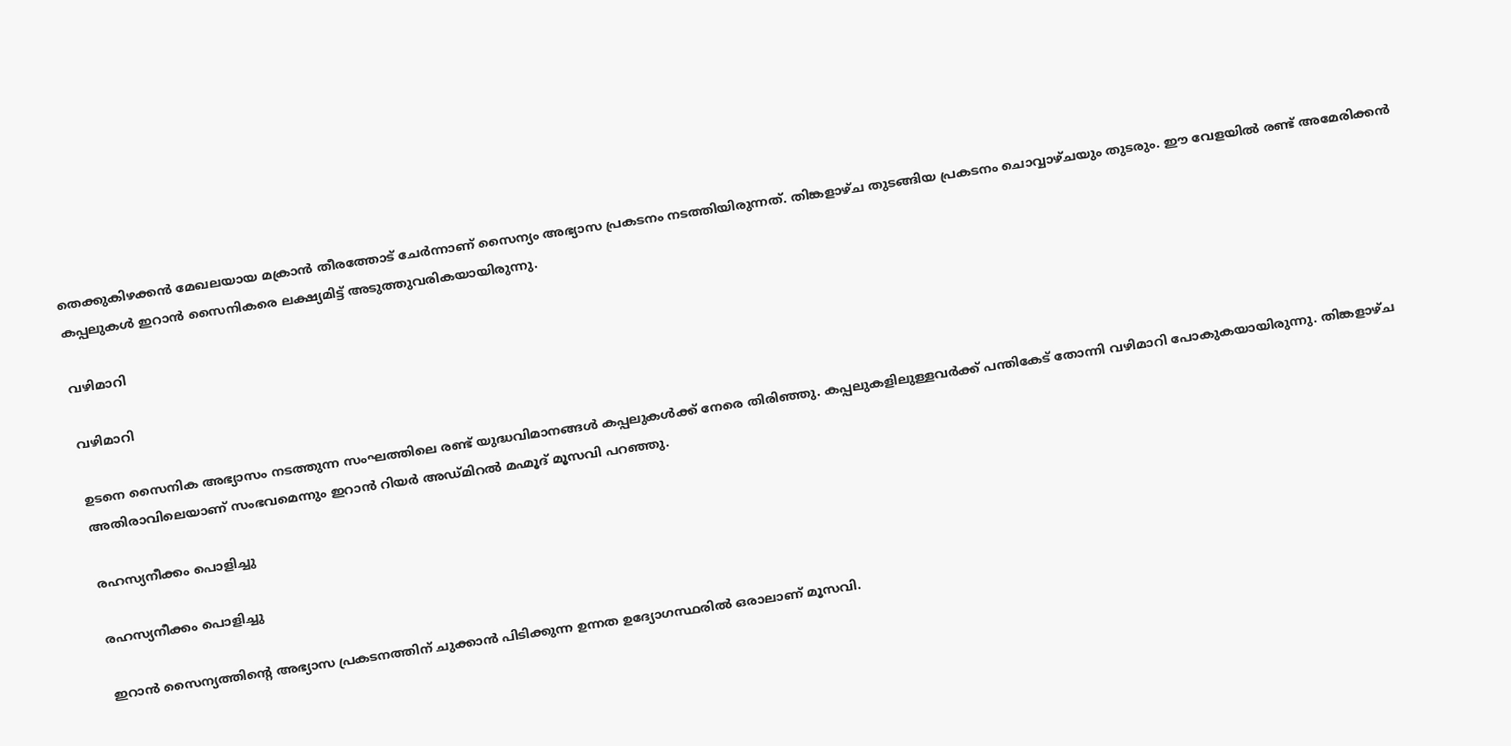തെക്കുകിഴക്കന്‍ മേഖലയായ മക്രാന്‍ തീരത്തോട് ചേര്‍ന്നാണ് സൈന്യം അഭ്യാസ പ്രകടനം നടത്തിയിരുന്നത്. തിങ്കളാഴ്ച തുടങ്ങിയ പ്രകടനം ചൊവ്വാഴ്ചയും തുടരും. ഈ വേളയില്‍ രണ്ട് അമേരിക്കന്‍ കപ്പലുകള്‍ ഇറാന്‍ സൈനികരെ ലക്ഷ്യമിട്ട് അടുത്തുവരികയായിരുന്നു.

വഴിമാറി

വഴിമാറി

ഉടനെ സൈനിക അഭ്യാസം നടത്തുന്ന സംഘത്തിലെ രണ്ട് യുദ്ധവിമാനങ്ങള്‍ കപ്പലുകള്‍ക്ക് നേരെ തിരിഞ്ഞു. കപ്പലുകളിലുള്ളവര്‍ക്ക് പന്തികേട് തോന്നി വഴിമാറി പോകുകയായിരുന്നു. തിങ്കളാഴ്ച അതിരാവിലെയാണ് സംഭവമെന്നും ഇറാന്‍ റിയര്‍ അഡ്മിറല്‍ മഹ്മൂദ് മൂസവി പറഞ്ഞു.

രഹസ്യനീക്കം പൊളിച്ചു

രഹസ്യനീക്കം പൊളിച്ചു

ഇറാന്‍ സൈന്യത്തിന്റെ അഭ്യാസ പ്രകടനത്തിന് ചുക്കാന്‍ പിടിക്കുന്ന ഉന്നത ഉദ്യോഗസ്ഥരില്‍ ഒരാലാണ് മൂസവി.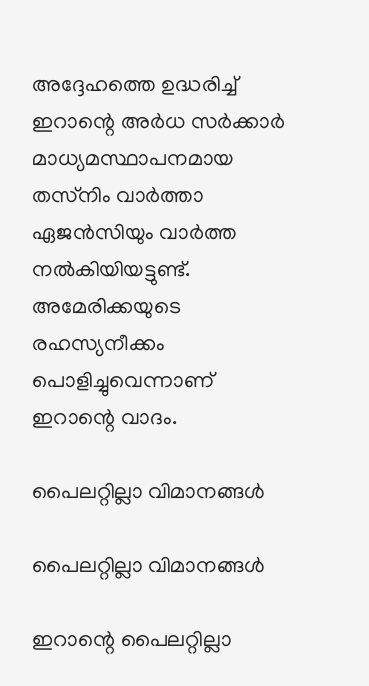അദ്ദേഹത്തെ ഉദ്ധരിച്ച് ഇറാന്റെ അര്‍ധ സര്‍ക്കാര്‍ മാധ്യമസ്ഥാപനമായ തസ്‌നിം വാര്‍ത്താ ഏജന്‍സിയും വാര്‍ത്ത നല്‍കിയിയട്ടുണ്ട്. അമേരിക്കയുടെ രഹസ്യനീക്കം പൊളിച്ചുവെന്നാണ് ഇറാന്റെ വാദം.

പൈലറ്റില്ലാ വിമാനങ്ങള്‍

പൈലറ്റില്ലാ വിമാനങ്ങള്‍

ഇറാന്റെ പൈലറ്റില്ലാ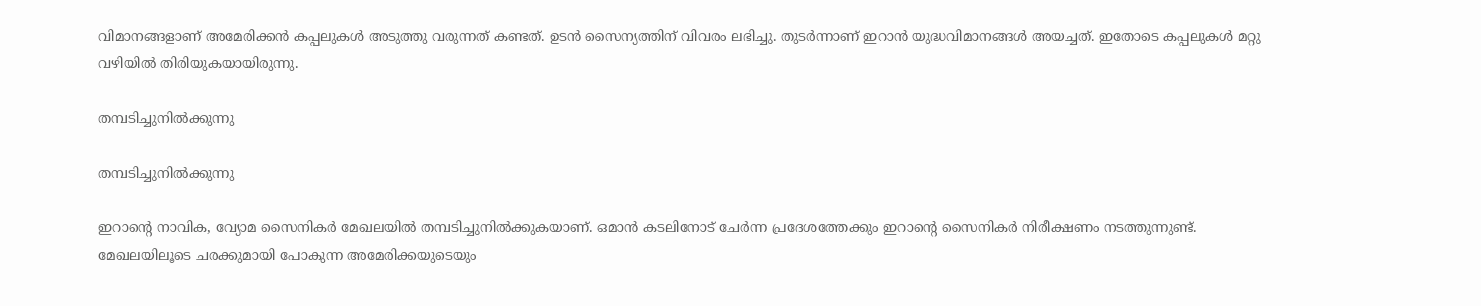വിമാനങ്ങളാണ് അമേരിക്കന്‍ കപ്പലുകള്‍ അടുത്തു വരുന്നത് കണ്ടത്. ഉടന്‍ സൈന്യത്തിന് വിവരം ലഭിച്ചു. തുടര്‍ന്നാണ് ഇറാന്‍ യുദ്ധവിമാനങ്ങള്‍ അയച്ചത്. ഇതോടെ കപ്പലുകള്‍ മറ്റു വഴിയില്‍ തിരിയുകയായിരുന്നു.

തമ്പടിച്ചുനില്‍ക്കുന്നു

തമ്പടിച്ചുനില്‍ക്കുന്നു

ഇറാന്റെ നാവിക, വ്യോമ സൈനികര്‍ മേഖലയില്‍ തമ്പടിച്ചുനില്‍ക്കുകയാണ്. ഒമാന്‍ കടലിനോട് ചേര്‍ന്ന പ്രദേശത്തേക്കും ഇറാന്റെ സൈനികര്‍ നിരീക്ഷണം നടത്തുന്നുണ്ട്. മേഖലയിലൂടെ ചരക്കുമായി പോകുന്ന അമേരിക്കയുടെയും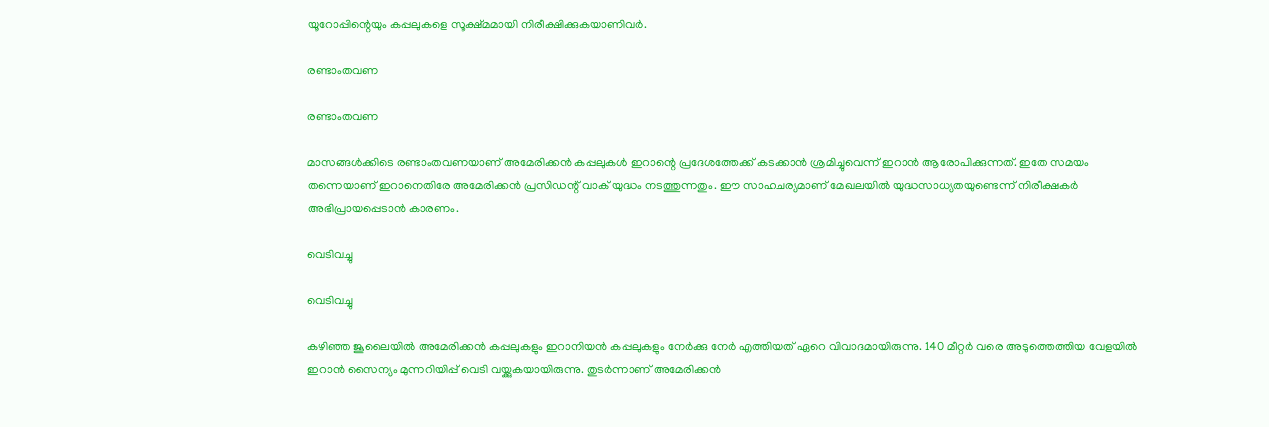യൂറോപ്പിന്റെയും കപ്പലുകളെ സൂക്ഷ്മമായി നിരീക്ഷിക്കുകയാണിവര്‍.

രണ്ടാംതവണ

രണ്ടാംതവണ

മാസങ്ങള്‍ക്കിടെ രണ്ടാംതവണയാണ് അമേരിക്കന്‍ കപ്പലുകള്‍ ഇറാന്റെ പ്രദേശത്തേക്ക് കടക്കാന്‍ ശ്രമിച്ചുവെന്ന് ഇറാന്‍ ആരോപിക്കുന്നത്. ഇതേ സമയം തന്നെയാണ് ഇറാനെതിരേ അമേരിക്കന്‍ പ്രസിഡന്റ് വാക് യുദ്ധം നടത്തുന്നതും. ഈ സാഹചര്യമാണ് മേഖലയില്‍ യുദ്ധസാധ്യതയുണ്ടെന്ന് നിരീക്ഷകര്‍ അഭിപ്രായപ്പെടാന്‍ കാരണം.

വെടിവച്ചു

വെടിവച്ചു

കഴിഞ്ഞ ജൂലൈയില്‍ അമേരിക്കന്‍ കപ്പലുകളും ഇറാനിയന്‍ കപ്പലുകളും നേര്‍ക്കു നേര്‍ എത്തിയത് ഏറെ വിവാദമായിരുന്നു. 140 മീറ്റര്‍ വരെ അടുത്തെത്തിയ വേളയില്‍ ഇറാന്‍ സൈന്യം മുന്നറിയിപ്പ് വെടി വയ്ക്കുകയായിരുന്നു. തുടര്‍ന്നാണ് അമേരിക്കന്‍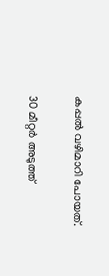കപ്പല്‍ വഴിമാറി പോയത്.

30 മീറ്റര്‍ അടുത്ത്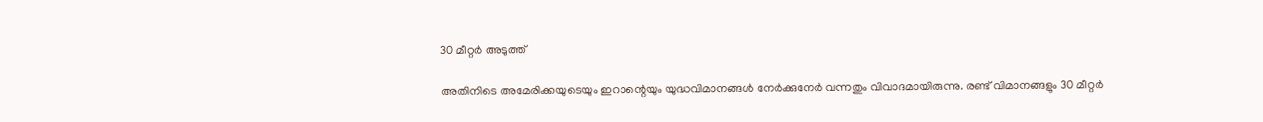30 മീറ്റര്‍ അടുത്ത്

അതിനിടെ അമേരിക്കയുടെയും ഇറാന്റെയും യുദ്ധവിമാനങ്ങള്‍ നേര്‍ക്കുനേര്‍ വന്നതും വിവാദമായിരുന്നു. രണ്ട് വിമാനങ്ങളും 30 മീറ്റര്‍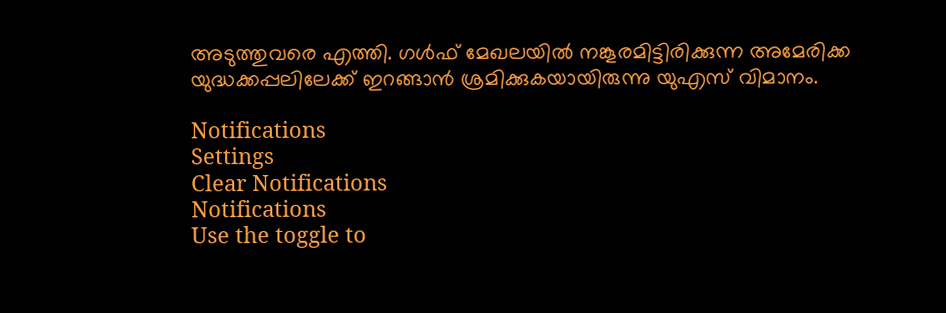അടുത്തുവരെ എത്തി. ഗള്‍ഫ് മേഖലയില്‍ നങ്കൂരമിട്ടിരിക്കുന്ന അമേരിക്ക യുദ്ധക്കപ്പലിലേക്ക് ഇറങ്ങാന്‍ ശ്രമിക്കുകയായിരുന്നു യുഎസ് വിമാനം.

Notifications
Settings
Clear Notifications
Notifications
Use the toggle to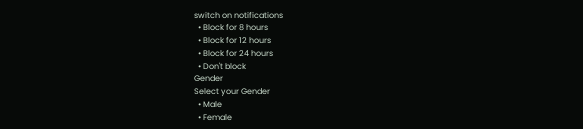switch on notifications
  • Block for 8 hours
  • Block for 12 hours
  • Block for 24 hours
  • Don't block
Gender
Select your Gender
  • Male
  • Female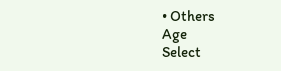• Others
Age
Select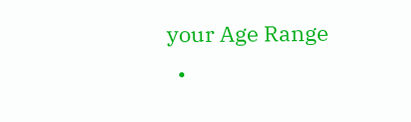your Age Range
  •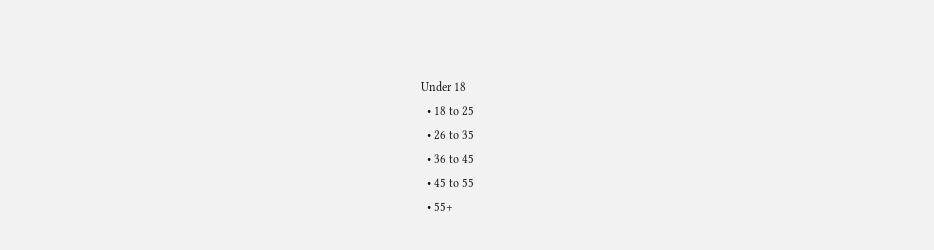Under 18
  • 18 to 25
  • 26 to 35
  • 36 to 45
  • 45 to 55
  • 55+